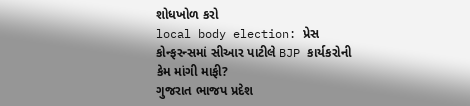શોધખોળ કરો
local body election: પ્રેસ કોન્ફરન્સમાં સીઆર પાટીલે BJP કાર્યકરોની કેમ માંગી માફી?
ગુજરાત ભાજપ પ્રદેશ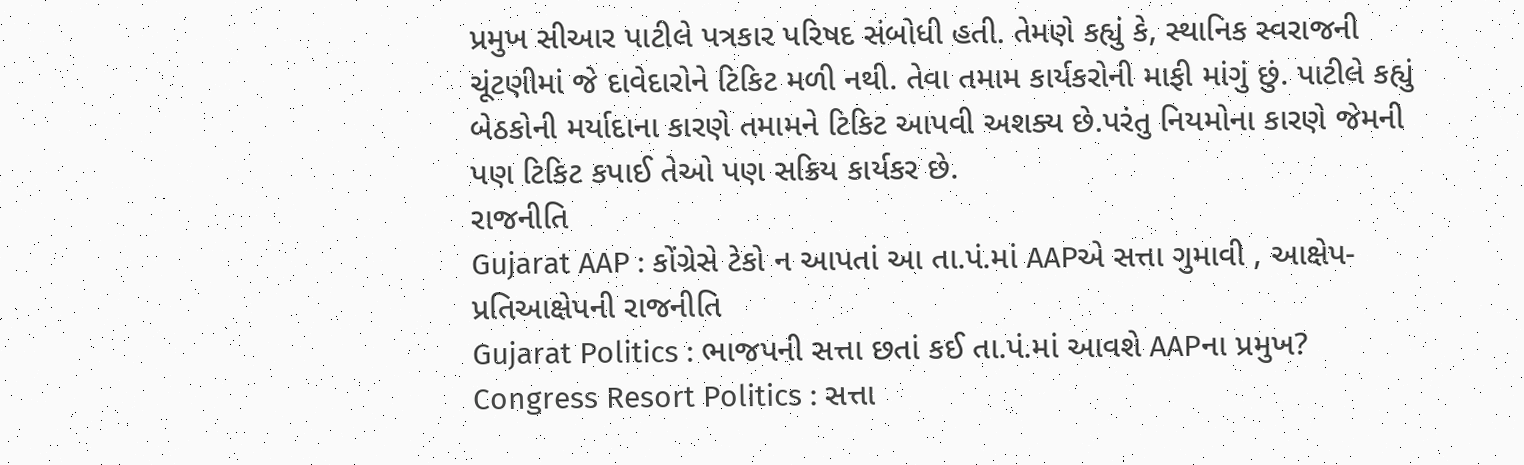પ્રમુખ સીઆર પાટીલે પત્રકાર પરિષદ સંબોધી હતી. તેમણે કહ્યું કે, સ્થાનિક સ્વરાજની ચૂંટણીમાં જે દાવેદારોને ટિકિટ મળી નથી. તેવા તમામ કાર્યકરોની માફી માંગું છું. પાટીલે કહ્યું બેઠકોની મર્યાદાના કારણે તમામને ટિકિટ આપવી અશક્ય છે.પરંતુ નિયમોના કારણે જેમની પણ ટિકિટ કપાઈ તેઓ પણ સક્રિય કાર્યકર છે.
રાજનીતિ
Gujarat AAP : કોંગ્રેસે ટેકો ન આપતાં આ તા.પં.માં AAPએ સત્તા ગુમાવી , આક્ષેપ-પ્રતિઆક્ષેપની રાજનીતિ
Gujarat Politics : ભાજપની સત્તા છતાં કઈ તા.પં.માં આવશે AAPના પ્રમુખ?
Congress Resort Politics : સત્તા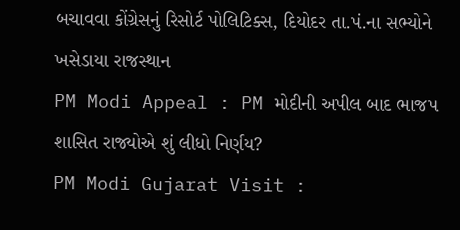બચાવવા કોંગ્રેસનું રિસોર્ટ પોલિટિક્સ, દિયોદર તા.પં.ના સભ્યોને ખસેડાયા રાજસ્થાન
PM Modi Appeal : PM મોદીની અપીલ બાદ ભાજપ શાસિત રાજ્યોએ શું લીધો નિર્ણય?
PM Modi Gujarat Visit :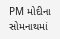PM મોદીના સોમનાથમાં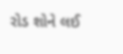રોડ શોને લઈ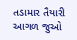તડામાર તૈયારી
આગળ જુઓ